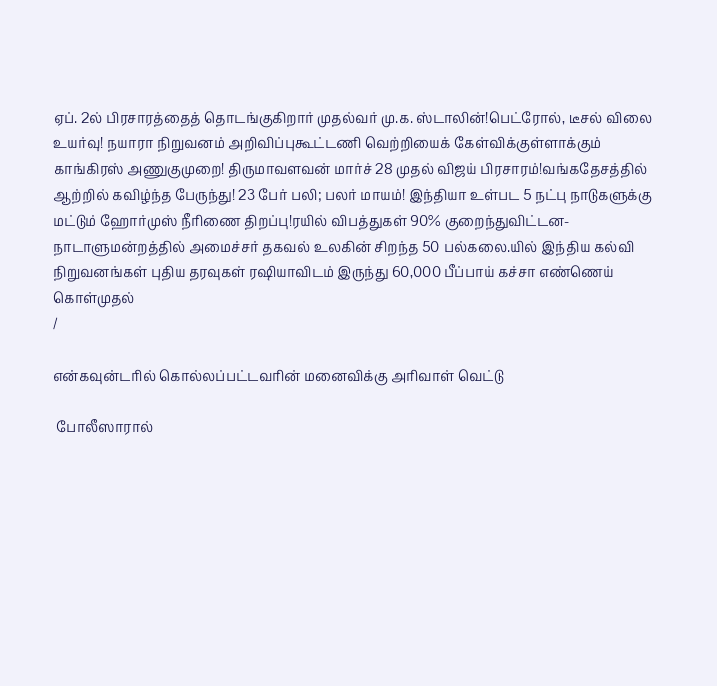ஏப். 2ல் பிரசாரத்தைத் தொடங்குகிறார் முதல்வர் மு.க. ஸ்டாலின்!பெட்ரோல், டீசல் விலை உயர்வு! நயாரா நிறுவனம் அறிவிப்புகூட்டணி வெற்றியைக் கேள்விக்குள்ளாக்கும் காங்கிரஸ் அணுகுமுறை! திருமாவளவன் மார்ச் 28 முதல் விஜய் பிரசாரம்!வங்கதேசத்தில் ஆற்றில் கவிழ்ந்த பேருந்து! 23 பேர் பலி; பலர் மாயம்! இந்தியா உள்பட 5 நட்பு நாடுகளுக்கு மட்டும் ஹோர்முஸ் நீரிணை திறப்பு!ரயில் விபத்துகள் 90% குறைந்துவிட்டன- நாடாளுமன்றத்தில் அமைச்சர் தகவல் உலகின் சிறந்த 50 பல்கலை.யில் இந்திய கல்வி நிறுவனங்கள் புதிய தரவுகள் ரஷியாவிடம் இருந்து 60,000 பீப்பாய் கச்சா எண்ணெய் கொள்முதல்
/

என்கவுன்டரில் கொல்லப்பட்டவரின் மனைவிக்கு அரிவாள் வெட்டு

 போலீஸாரால்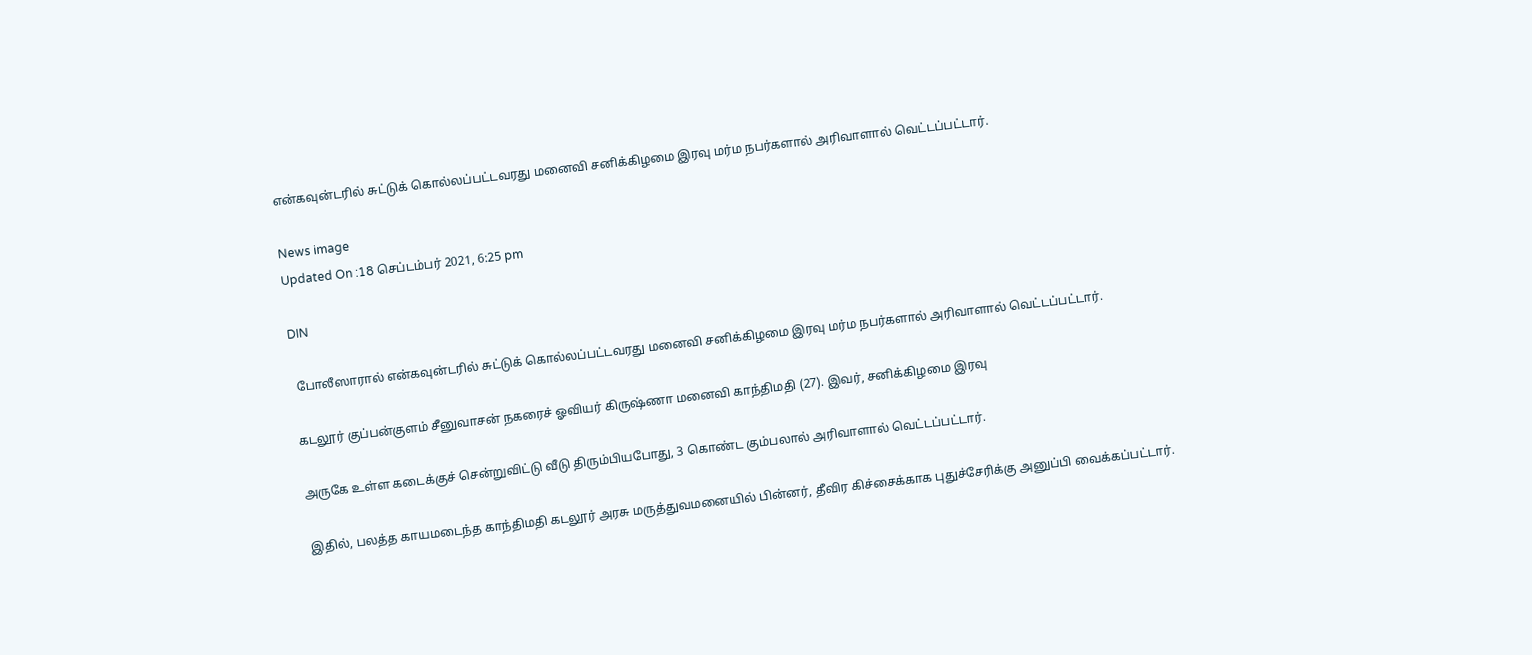என்கவுன்டரில் சுட்டுக் கொல்லப்பட்டவரது மனைவி சனிக்கிழமை இரவு மர்ம நபர்களால் அரிவாளால் வெட்டப்பட்டார்.

News image
Updated On :18 செப்டம்பர் 2021, 6:25 pm

DIN

 போலீஸாரால் என்கவுன்டரில் சுட்டுக் கொல்லப்பட்டவரது மனைவி சனிக்கிழமை இரவு மர்ம நபர்களால் அரிவாளால் வெட்டப்பட்டார்.

கடலூர் குப்பன்குளம் சீனுவாசன் நகரைச் ஓவியர் கிருஷ்ணா மனைவி காந்திமதி (27). இவர், சனிக்கிழமை இரவு

அருகே உள்ள கடைக்குச் சென்றுவிட்டு வீடு திரும்பியபோது, 3 கொண்ட கும்பலால் அரிவாளால் வெட்டப்பட்டார்.

இதில், பலத்த காயமடைந்த காந்திமதி கடலூர் அரசு மருத்துவமனையில் பின்னர், தீவிர கிச்சைக்காக புதுச்சேரிக்கு அனுப்பி வைக்கப்பட்டார்.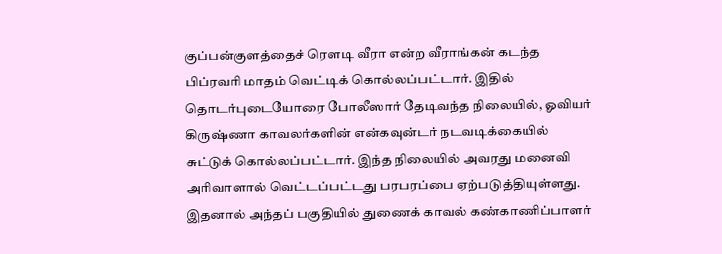குப்பன்குளத்தைச் ரௌடி வீரா என்ற வீராங்கன் கடந்த பிப்ரவரி மாதம் வெட்டிக் கொல்லப்பட்டார். இதில் தொடர்புடையோரை போலீஸார் தேடிவந்த நிலையில், ஓவியர் கிருஷ்ணா காவலர்களின் என்கவுன்டர் நடவடிக்கையில் சுட்டுக் கொல்லப்பட்டார். இந்த நிலையில் அவரது மனைவி அரிவாளால் வெட்டப்பட்டது பரபரப்பை ஏற்படுத்தியுள்ளது. இதனால் அந்தப் பகுதியில் துணைக் காவல் கண்காணிப்பாளர்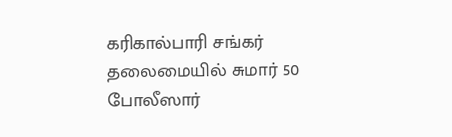கரிகால்பாரி சங்கர் தலைமையில் சுமார் 50 போலீஸார்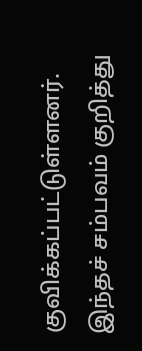குவிக்கப்பட்டுள்ளனர். இந்தச் சம்பவம் குறித்து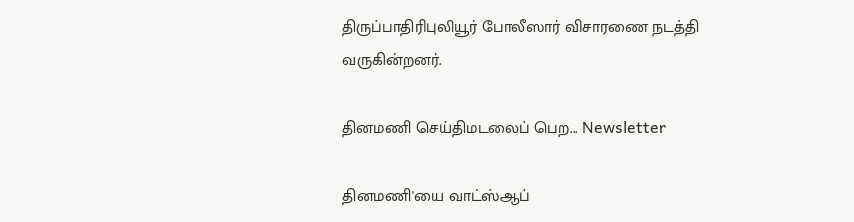திருப்பாதிரிபுலியூர் போலீஸார் விசாரணை நடத்தி வருகின்றனர்.

தினமணி செய்திமடலைப் பெற... Newsletter

தினமணி'யை வாட்ஸ்ஆப்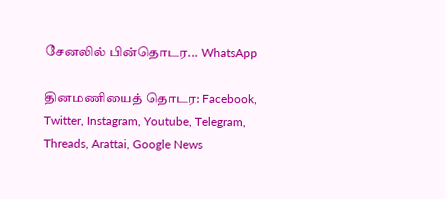சேனலில் பின்தொடர... WhatsApp

தினமணியைத் தொடர: Facebook, Twitter, Instagram, Youtube, Telegram, Threads, Arattai, Google News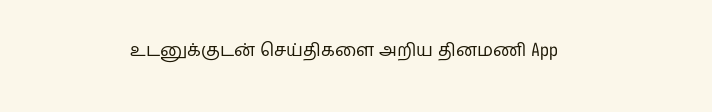உடனுக்குடன் செய்திகளை அறிய தினமணி App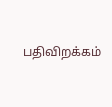பதிவிறக்கம்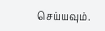செய்யவும்.